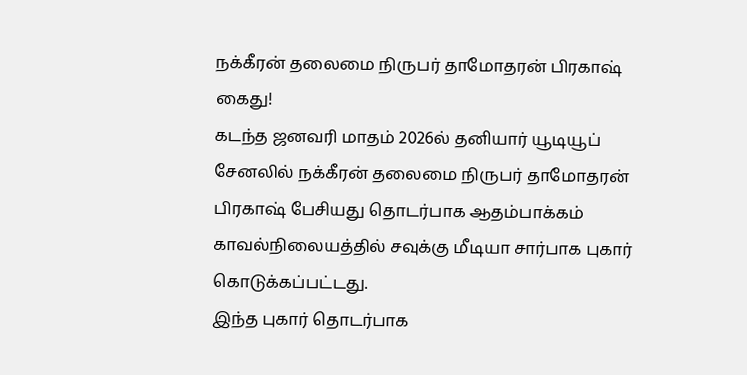நக்கீரன் தலைமை நிருபர் தாமோதரன் பிரகாஷ் கைது!
கடந்த ஜனவரி மாதம் 2026ல் தனியார் யூடியூப் சேனலில் நக்கீரன் தலைமை நிருபர் தாமோதரன் பிரகாஷ் பேசியது தொடர்பாக ஆதம்பாக்கம் காவல்நிலையத்தில் சவுக்கு மீடியா சார்பாக புகார் கொடுக்கப்பட்டது.
இந்த புகார் தொடர்பாக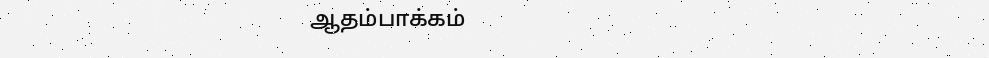ஆதம்பாக்கம்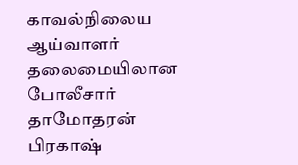காவல்நிலைய ஆய்வாளர் தலைமையிலான போலீசார் தாமோதரன் பிரகாஷ்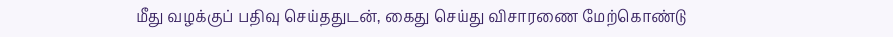மீது வழக்குப் பதிவு செய்ததுடன், கைது செய்து விசாரணை மேற்கொண்டு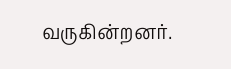வருகின்றனர்.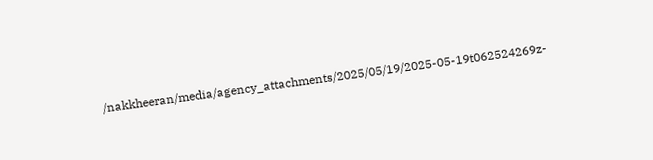/nakkheeran/media/agency_attachments/2025/05/19/2025-05-19t062524269z-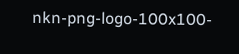nkn-png-logo-100x100-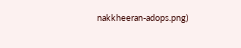nakkheeran-adops.png)